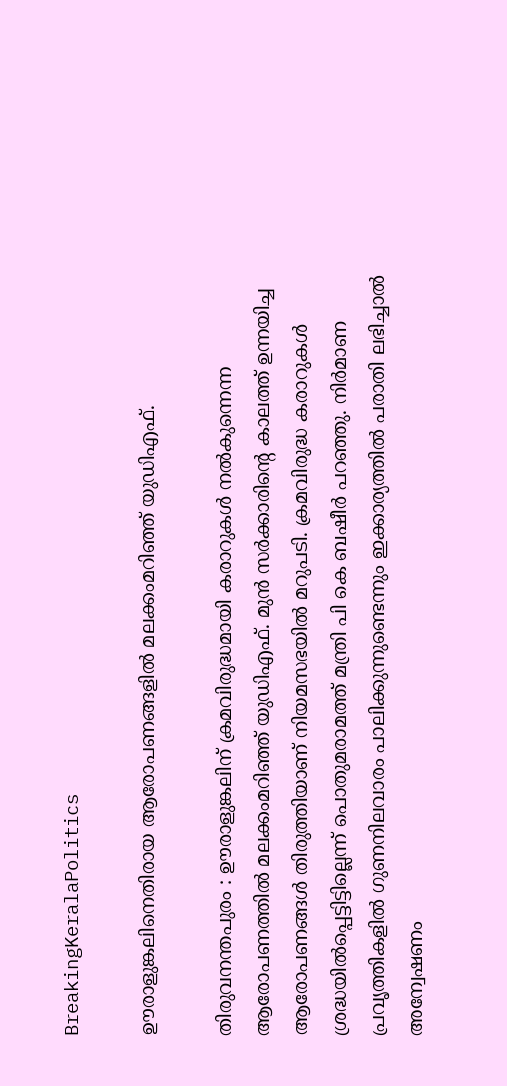BreakingKeralaPolitics

ഊരാളുങ്കലിനെതിരായ ആരോപണങ്ങളിൽ മലക്കംമറിഞ്ഞ് യുഡിഎഫ്.

തിരുവനന്തപുരം : ഊരാളുങ്കലിന് ക്രമവിരുദ്ധമായി കരാറുകള്‍ നല്‍കുന്നെന്ന ആരോപണത്തില്‍ മലക്കംമറിഞ്ഞ് യുഡിഎഫ്. മുന്‍ സര്‍ക്കാരിന്റെ കാലത്ത് ഉന്നയിച്ച ആരോപണങ്ങള്‍ തിരുത്തിയാണ് നിയമസഭയില്‍ മറുപടി. ക്രമവിരുദ്ധ കരാറുകള്‍ ശ്രദ്ധയില്‍പ്പെട്ടിട്ടില്ലെന്ന് പൊതുമരാമത്ത് മന്ത്രി പി കെ ബഷീര്‍ പറഞ്ഞു. നിര്‍മാണ പ്രവൃത്തികളില്‍ ഗുണനിലവാരം പാലിക്കുന്നുണ്ടെന്നും ഇക്കാര്യത്തില്‍ പരാതി ലഭിച്ചാല്‍ അന്വേഷണം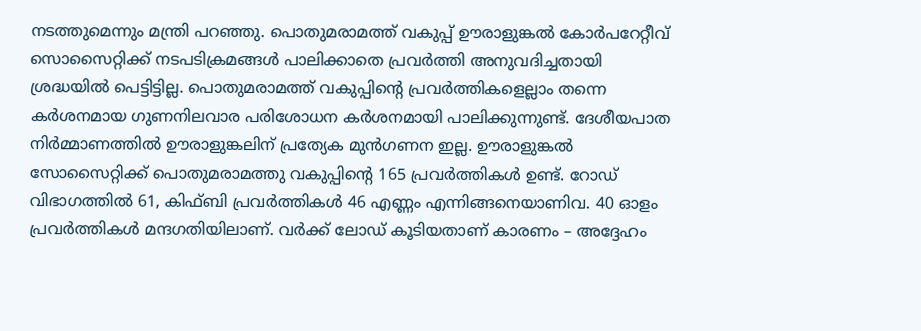നടത്തുമെന്നും മന്ത്രി പറഞ്ഞു. പൊതുമരാമത്ത് വകുപ്പ് ഊരാളുങ്കല്‍ കോര്‍പറേറ്റീവ് സൊസൈറ്റിക്ക് നടപടിക്രമങ്ങള്‍ പാലിക്കാതെ പ്രവര്‍ത്തി അനുവദിച്ചതായി ശ്രദ്ധയില്‍ പെട്ടിട്ടില്ല. പൊതുമരാമത്ത് വകുപ്പിന്റെ പ്രവര്‍ത്തികളെല്ലാം തന്നെ കര്‍ശനമായ ഗുണനിലവാര പരിശോധന കര്‍ശനമായി പാലിക്കുന്നുണ്ട്. ദേശീയപാത നിര്‍മ്മാണത്തില്‍ ഊരാളുങ്കലിന് പ്രത്യേക മുന്‍ഗണന ഇല്ല. ഊരാളുങ്കല്‍ സോസൈറ്റിക്ക് പൊതുമരാമത്തു വകുപ്പിന്റെ 165 പ്രവര്‍ത്തികള്‍ ഉണ്ട്. റോഡ് വിഭാഗത്തില്‍ 61, കിഫ്ബി പ്രവര്‍ത്തികള്‍ 46 എണ്ണം എന്നിങ്ങനെയാണിവ. 40 ഓളം പ്രവര്‍ത്തികള്‍ മന്ദഗതിയിലാണ്. വര്‍ക്ക് ലോഡ് കൂടിയതാണ് കാരണം – അദ്ദേഹം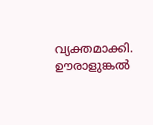വ്യക്തമാക്കി. ഊരാളുങ്കല്‍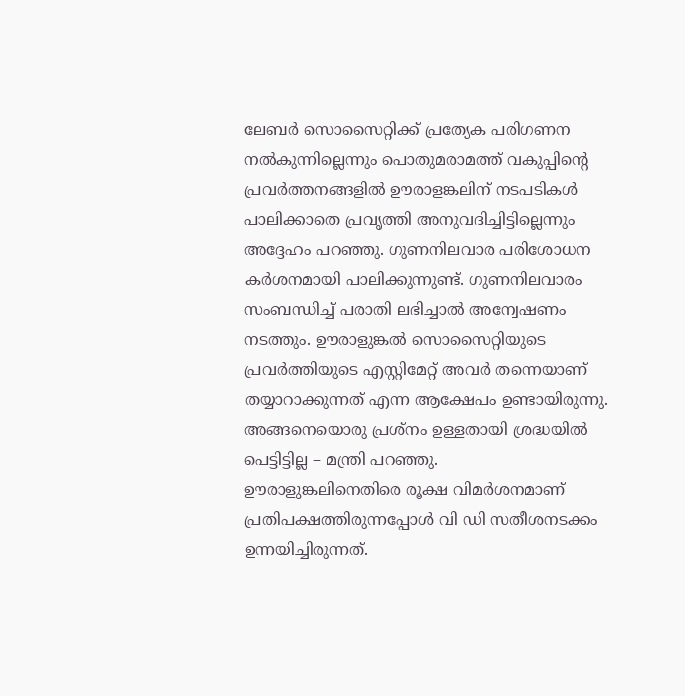ലേബര്‍ സൊസൈറ്റിക്ക് പ്രത്യേക പരിഗണന നല്‍കുന്നില്ലെന്നും പൊതുമരാമത്ത് വകുപ്പിന്റെ പ്രവര്‍ത്തനങ്ങളില്‍ ഊരാളങ്കലിന് നടപടികള്‍ പാലിക്കാതെ പ്രവൃത്തി അനുവദിച്ചിട്ടില്ലെന്നും അദ്ദേഹം പറഞ്ഞു. ഗുണനിലവാര പരിശോധന കര്‍ശനമായി പാലിക്കുന്നുണ്ട്. ഗുണനിലവാരം സംബന്ധിച്ച് പരാതി ലഭിച്ചാല്‍ അന്വേഷണം നടത്തും. ഊരാളുങ്കല്‍ സൊസൈറ്റിയുടെ പ്രവര്‍ത്തിയുടെ എസ്റ്റിമേറ്റ് അവര്‍ തന്നെയാണ് തയ്യാറാക്കുന്നത് എന്ന ആക്ഷേപം ഉണ്ടായിരുന്നു. അങ്ങനെയൊരു പ്രശ്‌നം ഉള്ളതായി ശ്രദ്ധയില്‍ പെട്ടിട്ടില്ല – മന്ത്രി പറഞ്ഞു.
ഊരാളുങ്കലിനെതിരെ രൂക്ഷ വിമര്‍ശനമാണ് പ്രതിപക്ഷത്തിരുന്നപ്പോള്‍ വി ഡി സതീശനടക്കം ഉന്നയിച്ചിരുന്നത്.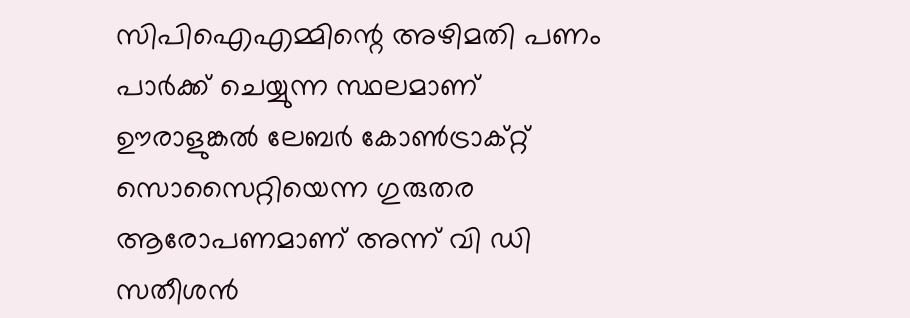സിപിഐഎമ്മിന്റെ അഴിമതി പണം പാര്‍ക്ക് ചെയ്യുന്ന സ്ഥലമാണ് ഊരാളുങ്കല്‍ ലേബര്‍ കോണ്‍ട്രാക്റ്റ് സൊസൈറ്റിയെന്ന ഗുരുതര ആരോപണമാണ് അന്ന് വി ഡി സതീശന്‍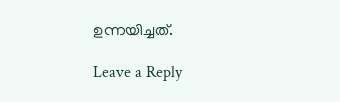ഉന്നയിച്ചത്.

Leave a Reply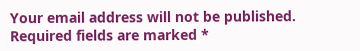Your email address will not be published. Required fields are marked *